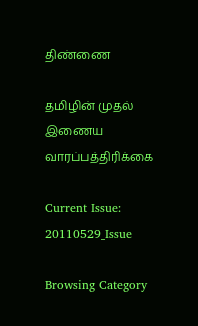திண்ணை

தமிழின் முதல் இணைய வாரப்பத்திரிக்கை

Current Issue: 20110529_Issue

Browsing Category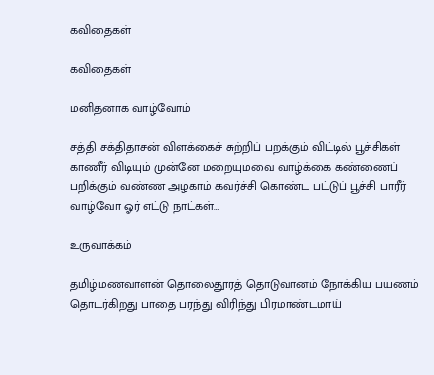கவிதைகள்

கவிதைகள்

மனிதனாக வாழ்வோம்

சத்தி சக்திதாசன் விளக்கைச் சுற்றிப் பறக்கும் விட்டில் பூச்சிகள் காணீர் விடியும் முன்னே மறையுமவை வாழ்க்கை கண்ணைப் பறிக்கும் வண்ண அழகாம் கவர்ச்சி கொண்ட பட்டுப் பூச்சி பாரீர் வாழ்வோ ஓர் எட்டு நாட்கள்…

உருவாக்கம்

தமிழ்மணவாளன் தொலைதூரத் தொடுவானம் நோக்கிய பயணம் தொடர்கிறது பாதை பரந்து விரிந்து பிரமாண்டமாய்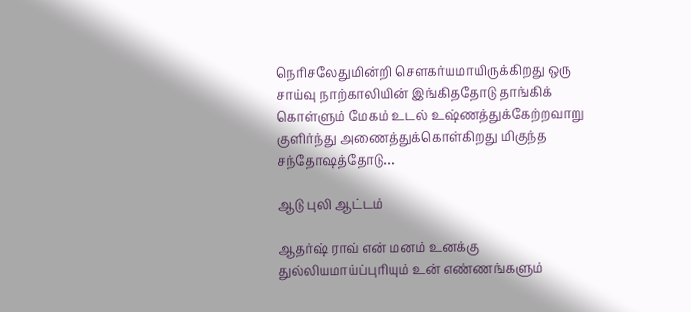நெரிசலேதுமின்றி செளகர்யமாயிருக்கிறது ஒரு சாய்வு நாற்காலியின் இங்கிததோடு தாங்கிக் கொள்ளும் மேகம் உடல் உஷ்ணத்துக்கேற்றவாறு குளிர்ந்து அணைத்துக்கொள்கிறது மிகுந்த சந்தோஷத்தோடு…

ஆடு புலி ஆட்டம்

ஆதர்ஷ் ராவ் என் மனம் உனக்கு துல்லியமாய்ப்புரியும் உன் எண்ணங்களும்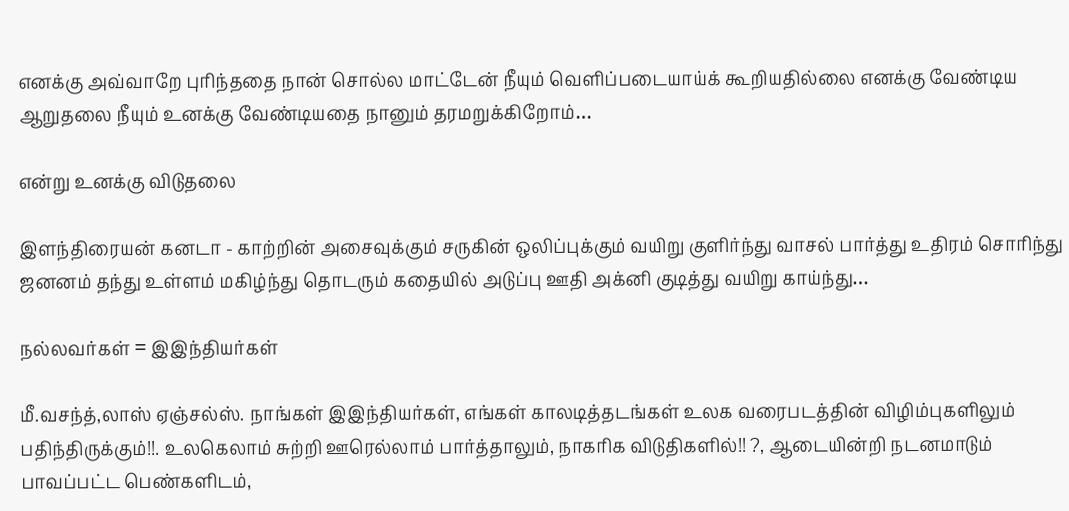எனக்கு அவ்வாறே புரிந்ததை நான் சொல்ல மாட்டேன் நீயும் வெளிப்படையாய்க் கூறியதில்லை எனக்கு வேண்டிய ஆறுதலை நீயும் உனக்கு வேண்டியதை நானும் தரமறுக்கிறோம்…

என்று உனக்கு விடுதலை

இளந்திரையன் கனடா - காற்றின் அசைவுக்கும் சருகின் ஒலிப்புக்கும் வயிறு குளிர்ந்து வாசல் பார்த்து உதிரம் சொரிந்து ஜனனம் தந்து உள்ளம் மகிழ்ந்து தொடரும் கதையில் அடுப்பு ஊதி அக்னி குடித்து வயிறு காய்ந்து…

நல்லவர்கள் = இஇந்தியர்கள்

மீ.வசந்த்,லாஸ் ஏஞ்சல்ஸ். நாங்கள் இஇந்தியர்கள், எங்கள் காலடித்தடங்கள் உலக வரைபடத்தின் விழிம்புகளிலும் பதிந்திருக்கும்!!. உலகெலாம் சுற்றி ஊரெல்லாம் பார்த்தாலும், நாகரிக விடுதிகளில்!! ?, ஆடையின்றி நடனமாடும் பாவப்பட்ட பெண்களிடம்,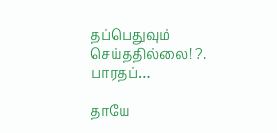தப்பெதுவும் செய்ததில்லை! ?. பாரதப்…

தாயே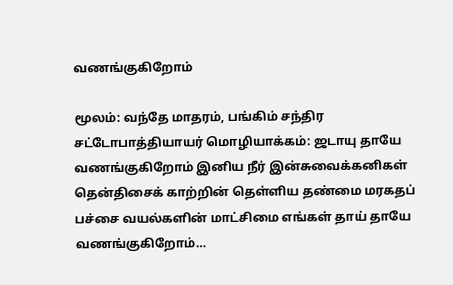வணங்குகிறோம்

மூலம்: வந்தே மாதரம், பங்கிம் சந்திர சட்டோபாத்தியாயர் மொழியாக்கம்: ஜடாயு தாயே வணங்குகிறோம் இனிய நீர் இன்சுவைக்கனிகள் தென்திசைக் காற்றின் தெள்ளிய தண்மை மரகதப் பச்சை வயல்களின் மாட்சிமை எங்கள் தாய் தாயே வணங்குகிறோம்…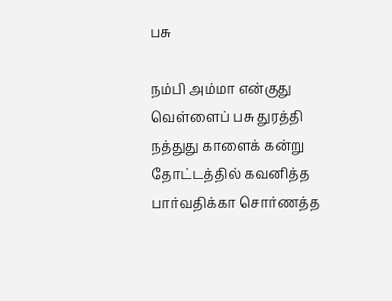பசு

நம்பி அம்மா என்குது வெள்ளைப் பசு துரத்தி நத்துது காளைக் கன்று தோட்டத்தில் கவனித்த பார்வதிக்கா சொர்ணத்த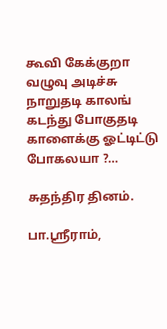கூவி கேக்குறா வழுவு அடிச்சு நாறுதடி காலங் கடந்து போகுதடி காளைக்கு ஓட்டிட்டு போகலயா ?…

சுதந்திர தினம்.

பா.ஸ்ரீராம்,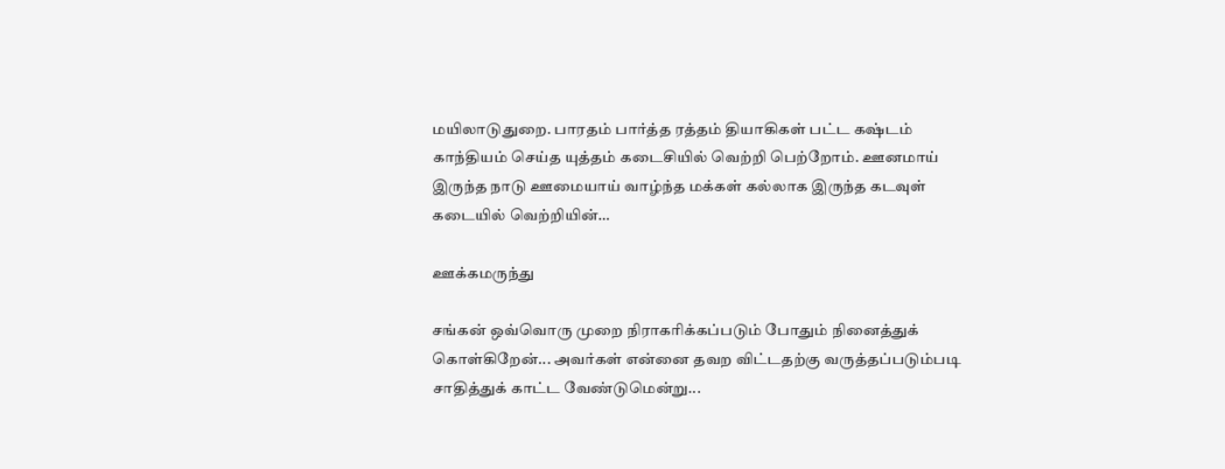மயிலாடுதுறை. பாரதம் பார்த்த ரத்தம் தியாகிகள் பட்ட கஷ்டம் காந்தியம் செய்த யுத்தம் கடைசியில் வெற்றி பெற்றோம். ஊனமாய் இருந்த நாடு ஊமையாய் வாழ்ந்த மக்கள் கல்லாக இருந்த கடவுள் கடையில் வெற்றியின்…

ஊக்கமருந்து

சங்கன் ஒவ்வொரு முறை நிராகரிக்கப்படும் போதும் நினைத்துக் கொள்கிறேன்... அவர்கள் என்னை தவற விட்டதற்கு வருத்தப்படும்படி சாதித்துக் காட்ட வேண்டுமென்று...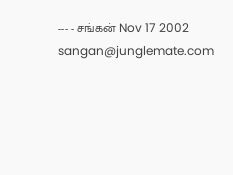--- - சங்கன் Nov 17 2002 sangan@junglemate.com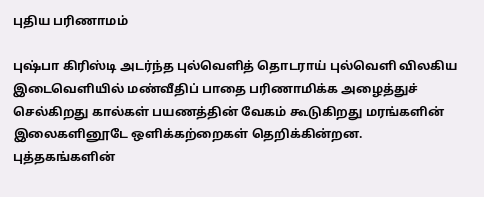புதிய பரிணாமம்

புஷ்பா கிரிஸ்டி அடர்ந்த புல்வெளித் தொடராய் புல்வெளி விலகிய இடைவெளியில் மண்வீதிப் பாதை பரிணாமிக்க அழைத்துச் செல்கிறது கால்கள் பயணத்தின் வேகம் கூடுகிறது மரங்களின் இலைகளினூடே ஒளிக்கற்றைகள் தெறிக்கின்றன. புத்தகங்களின்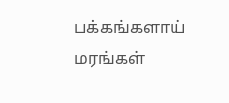பக்கங்களாய் மரங்கள்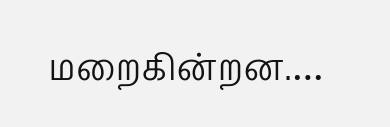மறைகின்றன.…